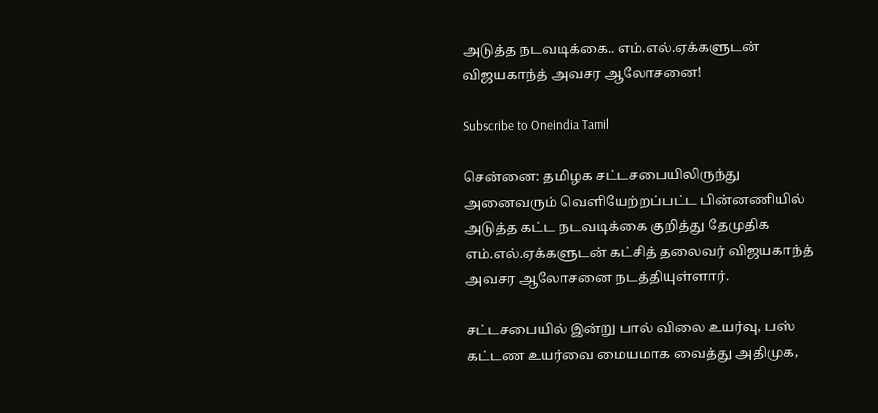அடுத்த நடவடிக்கை.. எம்.எல்.ஏக்களுடன் விஜயகாந்த் அவசர ஆலோசனை!

Subscribe to Oneindia Tamil

சென்னை: தமிழக சட்டசபையிலிருந்து அனைவரும் வெளியேற்றப்பட்ட பின்னணியில் அடுத்த கட்ட நடவடிக்கை குறித்து தேமுதிக எம்.எல்.ஏக்களுடன் கட்சித் தலைவர் விஜயகாந்த் அவசர ஆலோசனை நடத்தியுள்ளார்.

சட்டசபையில் இன்று பால் விலை உயர்வு, பஸ் கட்டண உயர்வை மையமாக வைத்து அதிமுக,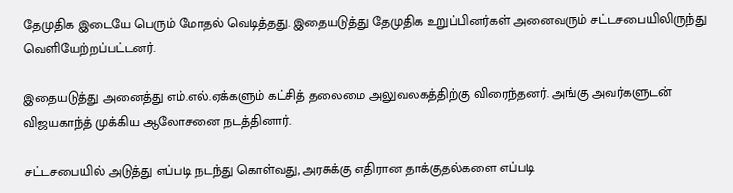தேமுதிக இடையே பெரும் மோதல் வெடித்தது. இதையடுத்து தேமுதிக உறுப்பினர்கள் அனைவரும் சட்டசபையிலிருந்து வெளியேற்றப்பட்டனர்.

இதையடுத்து அனைத்து எம்.எல்.ஏக்களும் கட்சித் தலைமை அலுவலகத்திற்கு விரைந்தனர். அங்கு அவர்களுடன் விஜயகாந்த் முக்கிய ஆலோசனை நடத்தினார்.

சட்டசபையில் அடுத்து எப்படி நடந்து கொள்வது, அரசுக்கு எதிரான தாக்குதல்களை எப்படி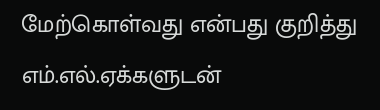மேற்கொள்வது என்பது குறித்து எம்.எல்.ஏக்களுடன்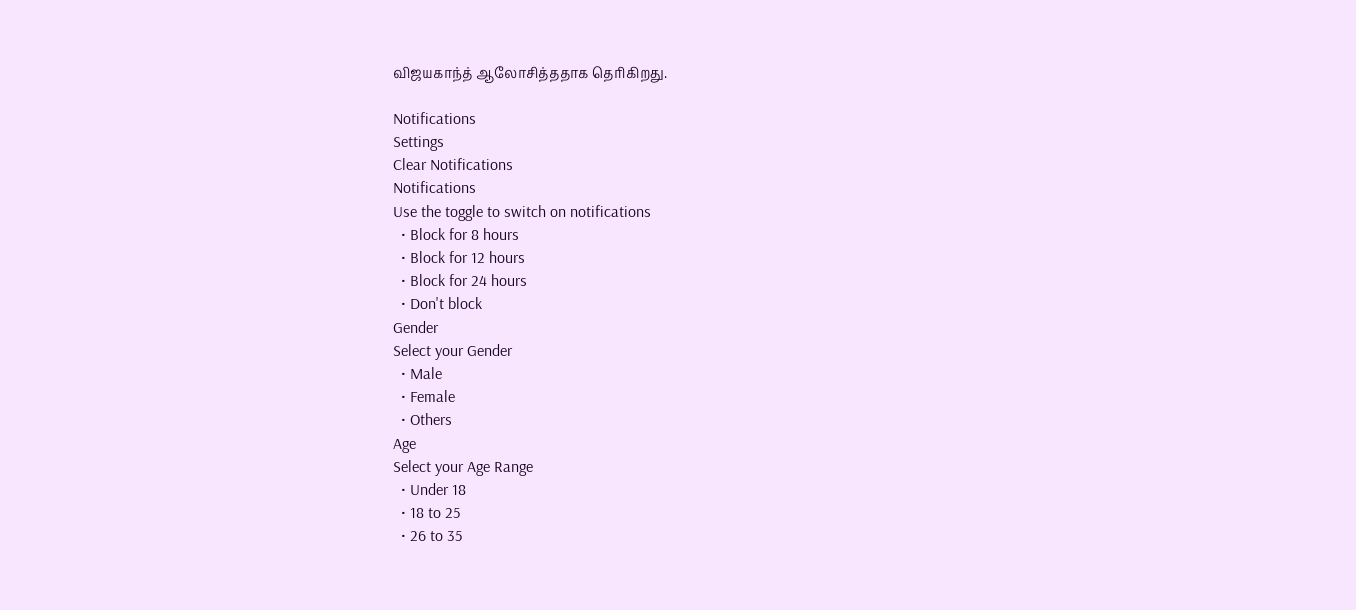விஜயகாந்த் ஆலோசித்ததாக தெரிகிறது.

Notifications
Settings
Clear Notifications
Notifications
Use the toggle to switch on notifications
  • Block for 8 hours
  • Block for 12 hours
  • Block for 24 hours
  • Don't block
Gender
Select your Gender
  • Male
  • Female
  • Others
Age
Select your Age Range
  • Under 18
  • 18 to 25
  • 26 to 35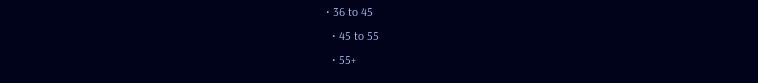• 36 to 45
  • 45 to 55
  • 55+